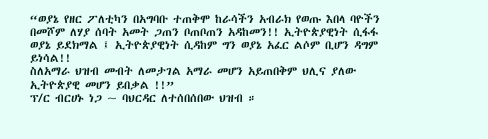“ወያኔ የዘር ፖለቲካን በአግባቡ ተጠቅሞ ከራሳችን አብራክ የወጡ እበላ ባዮችን በመሾም ለሃያ ሰባት አመት ጋጠን ቦጠቦጠን አዳከመን!! ኢትዮጵያዊነት ሲፋፋ ወያኔ ይደክማል ፤ ኢትዮጵያዊነት ሲዳከም ግን ወያኔ አፈር ልሶም ቢሆን ዳግም ይነሳል!!
ስለአማራ ህዝብ መብት ለመታገል አማራ መሆን አይጠበቅም ህሊና ያለው ኢትዮጵያዊ መሆን ይበቃል !!”
ፕ/ር ብርሀኑ ነጋ ~ ባህርዳር ለተሰበሰበው ህዝብ ።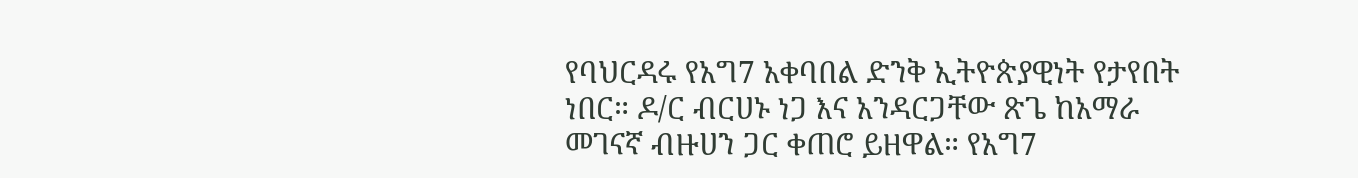የባህርዳሩ የአግ7 አቀባበል ድንቅ ኢትዮጵያዊነት የታየበት ነበር። ዶ/ር ብርሀኑ ነጋ እና አንዳርጋቸው ጽጌ ከአማራ መገናኛ ብዙሀን ጋር ቀጠሮ ይዘዋል። የአግ7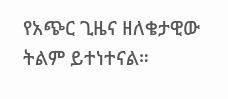የአጭር ጊዜና ዘለቄታዊው ትልም ይተነተናል።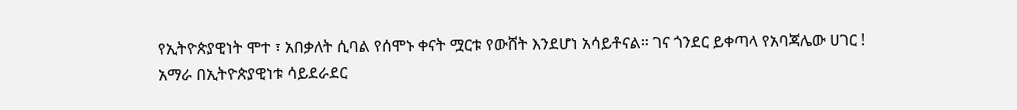የኢትዮጵያዊነት ሞተ ፣ አበቃለት ሲባል የሰሞኑ ቀናት ሟርቱ የውሸት እንደሆነ አሳይቶናል። ገና ጎንደር ይቀጣላ የአባጃሌው ሀገር !
አማራ በኢትዮጵያዊነቱ ሳይደራደር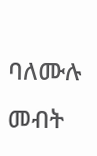ባለሙሉ መብት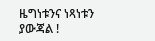ዜግነቱንና ነጻነቱን ያውጃል !